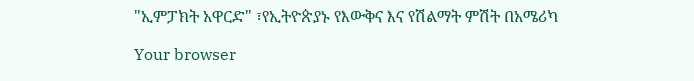"ኢምፓክት አዋርድ" ፣የኢትዮጵያኑ የእውቅና እና የሽልማት ምሽት በአሜሪካ

Your browser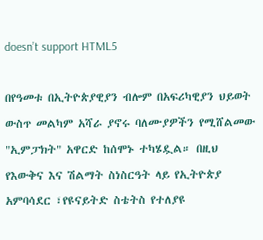doesn’t support HTML5

በየዓመቱ በኢትዮጵያዊያን ብሎም በአፍሪካዊያን ህይወት ውስጥ መልካም አሻራ ያኖሩ ባለሙያዎችን የሚሸልመው "ኢምፓክት" አዋርድ ከሰሞኑ ተካሄዷል። በዚህ የእውቅና እና ሽልማት ስነስርዓት ላይ የኢትዮጵያ አምባሳደር ፣የዩናይትድ ስቴትስ የተለያዩ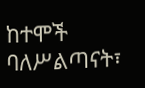ከተሞች ባለሥልጣናት፣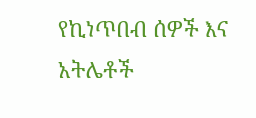የኪነጥበብ ሰዎች እና አትሌቶች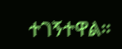ተገኝተዋል።